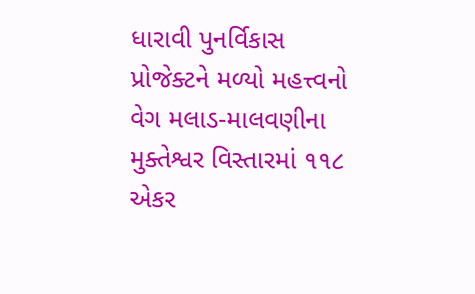ધારાવી પુનર્વિકાસ પ્રોજેક્ટને મળ્યો મહત્ત્વનો વેગ મલાડ-માલવણીના મુક્તેશ્વર વિસ્તારમાં ૧૧૮ એકર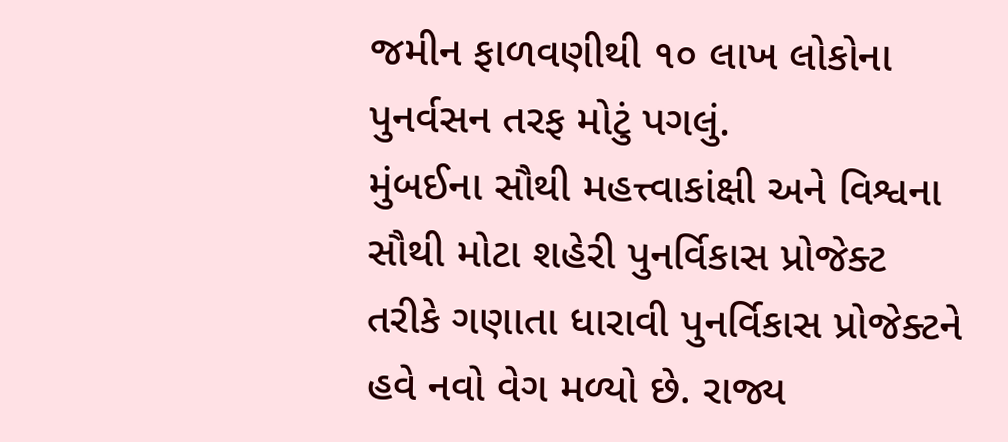જમીન ફાળવણીથી ૧૦ લાખ લોકોના પુનર્વસન તરફ મોટું પગલું.
મુંબઈના સૌથી મહત્ત્વાકાંક્ષી અને વિશ્વના સૌથી મોટા શહેરી પુનર્વિકાસ પ્રોજેક્ટ તરીકે ગણાતા ધારાવી પુનર્વિકાસ પ્રોજેક્ટને હવે નવો વેગ મળ્યો છે. રાજ્ય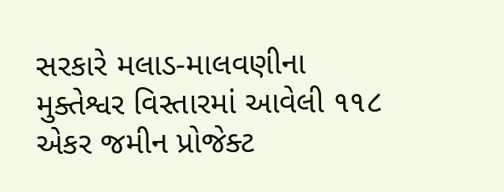સરકારે મલાડ-માલવણીના મુક્તેશ્વર વિસ્તારમાં આવેલી ૧૧૮ એકર જમીન પ્રોજેક્ટ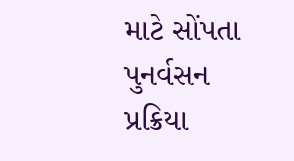માટે સોંપતા પુનર્વસન પ્રક્રિયા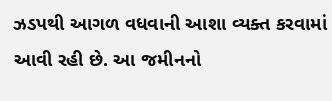ઝડપથી આગળ વધવાની આશા વ્યક્ત કરવામાં આવી રહી છે. આ જમીનનો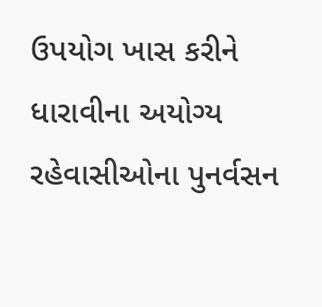ઉપયોગ ખાસ કરીને ધારાવીના અયોગ્ય રહેવાસીઓના પુનર્વસન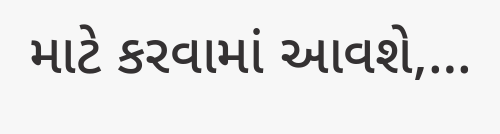માટે કરવામાં આવશે,…